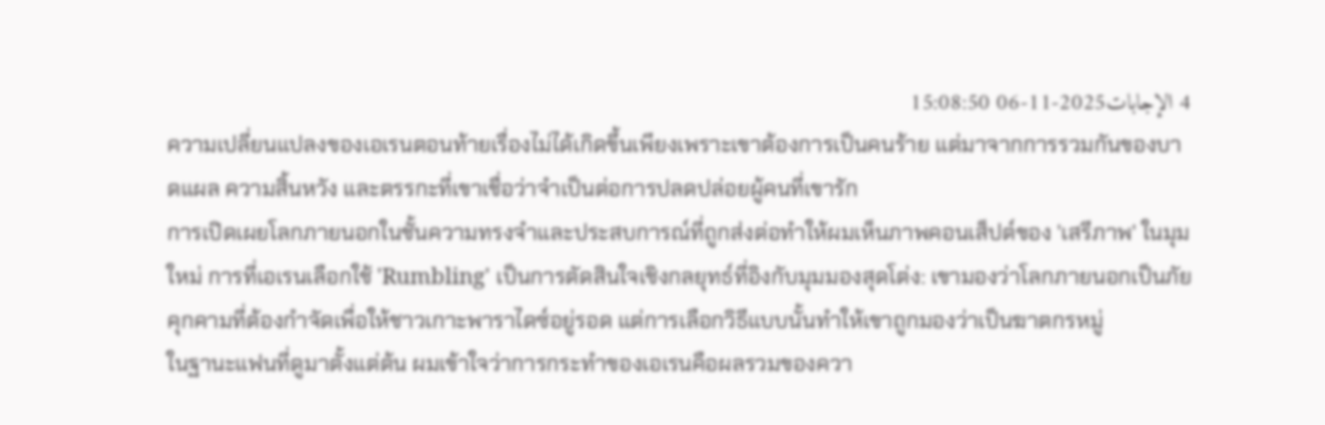4 الإجابات2025-11-06 15:08:50
ความเปลี่ยนแปลงของเอเรนตอนท้ายเรื่องไม่ได้เกิดขึ้นเพียงเพราะเขาต้องการเป็นคนร้าย แต่มาจากการรวมกันของบาดแผล ความสิ้นหวัง และตรรกะที่เขาเชื่อว่าจำเป็นต่อการปลดปล่อยผู้คนที่เขารัก
การเปิดเผยโลกภายนอกในชั้นความทรงจำและประสบการณ์ที่ถูกส่งต่อทำให้ผมเห็นภาพคอนเส็ปต์ของ 'เสรีภาพ' ในมุมใหม่ การที่เอเรนเลือกใช้ 'Rumbling' เป็นการตัดสินใจเชิงกลยุทธ์ที่อิงกับมุมมองสุดโต่ง: เขามองว่าโลกภายนอกเป็นภัยคุกคามที่ต้องกำจัดเพื่อให้ชาวเกาะพาราไดซ์อยู่รอด แต่การเลือกวิธีแบบนั้นทำให้เขาถูกมองว่าเป็นฆาตกรหมู่
ในฐานะแฟนที่ดูมาตั้งแต่ต้น ผมเข้าใจว่าการกระทำของเอเรนคือผลรวมของควา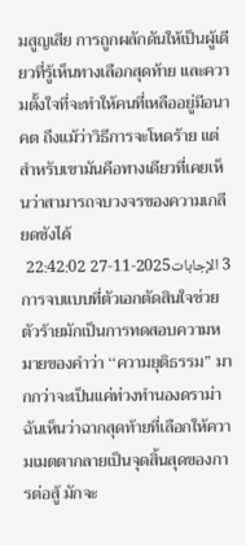มสูญเสีย การถูกผลักดันให้เป็นผู้เดียวที่รู้เห็นทางเลือกสุดท้าย และความตั้งใจที่จะทำให้คนที่เหลืออยู่มีอนาคต ถึงแม้ว่าวิธีการจะโหดร้าย แต่สำหรับเขามันคือทางเดียวที่เคยเห็นว่าสามารถจบวงจรของความเกลียดชังได้
3 الإجابات2025-11-27 22:42:02
การจบแบบที่ตัวเอกตัดสินใจช่วยตัวร้ายมักเป็นการทดสอบความหมายของคำว่า ‘‘ความยุติธรรม’’ มากกว่าจะเป็นแค่ท่วงทำนองดราม่า ฉันเห็นว่าฉากสุดท้ายที่เลือกให้ความเมตตากลายเป็นจุดสิ้นสุดของการต่อสู้ มักจะ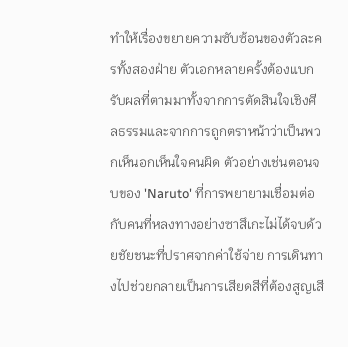ทำให้เรื่องขยายความซับซ้อนของตัวละครทั้งสองฝ่าย ตัวเอกหลายครั้งต้องแบกรับผลที่ตามมาทั้งจากการตัดสินใจเชิงศีลธรรมและจากการถูกตราหน้าว่าเป็นพวกเห็นอกเห็นใจคนผิด ตัวอย่างเช่นตอนจบของ 'Naruto' ที่การพยายามเชื่อมต่อกับคนที่หลงทางอย่างซาสึเกะไม่ได้จบด้วยชัยชนะที่ปราศจากค่าใช้จ่าย การเดินทางไปช่วยกลายเป็นการเสียดสีที่ต้องสูญเสี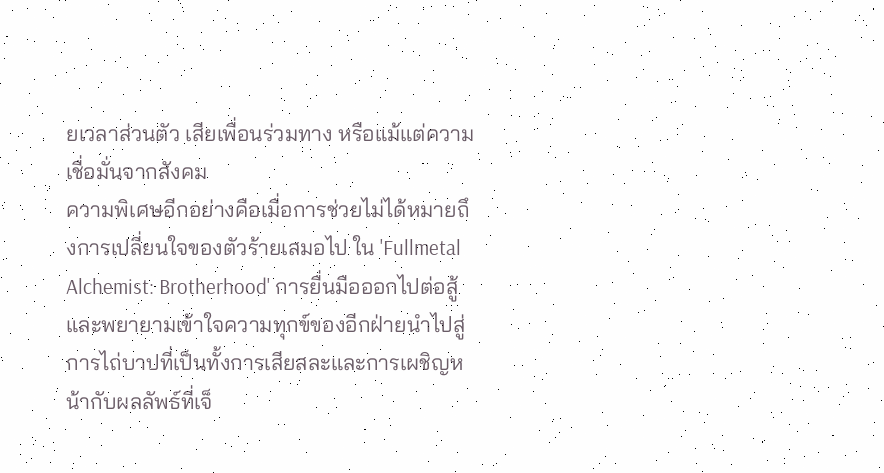ยเวลาส่วนตัว เสียเพื่อนร่วมทาง หรือแม้แต่ความเชื่อมั่นจากสังคม
ความพิเศษอีกอย่างคือเมื่อการช่วยไม่ได้หมายถึงการเปลี่ยนใจของตัวร้ายเสมอไป ใน 'Fullmetal Alchemist: Brotherhood' การยื่นมือออกไปต่อสู้และพยายามเข้าใจความทุกข์ของอีกฝ่ายนำไปสู่การไถ่บาปที่เป็นทั้งการเสียสละและการเผชิญหน้ากับผลลัพธ์ที่เจ็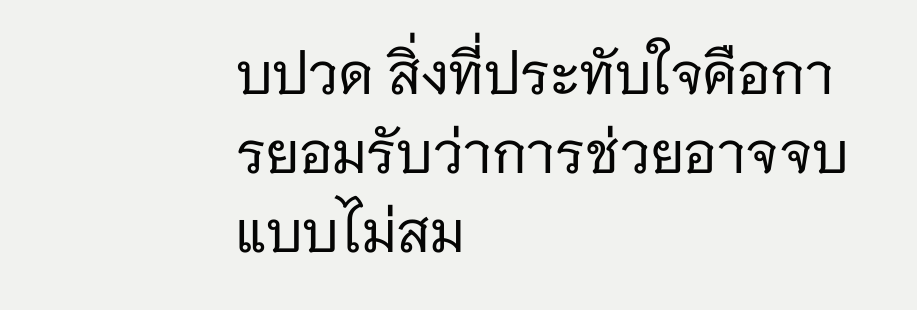บปวด สิ่งที่ประทับใจคือการยอมรับว่าการช่วยอาจจบแบบไม่สม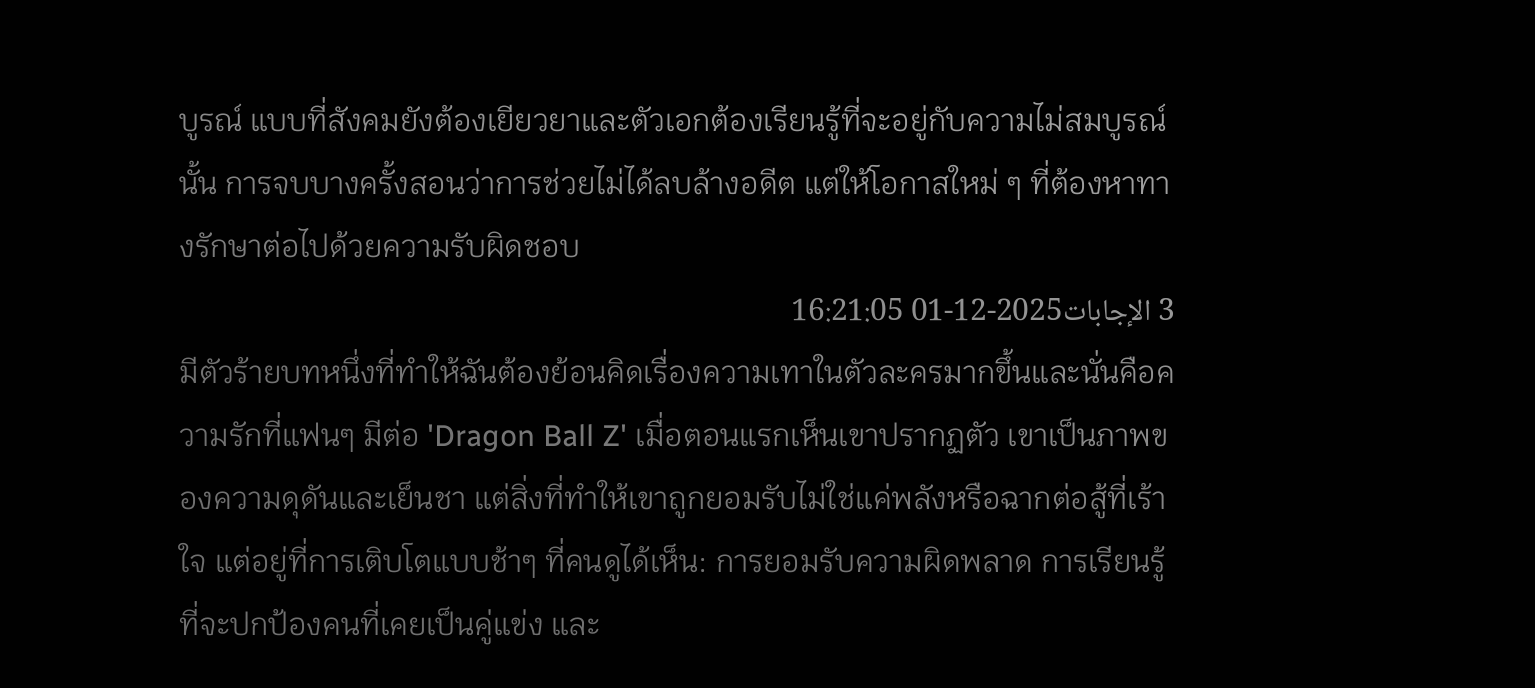บูรณ์ แบบที่สังคมยังต้องเยียวยาและตัวเอกต้องเรียนรู้ที่จะอยู่กับความไม่สมบูรณ์นั้น การจบบางครั้งสอนว่าการช่วยไม่ได้ลบล้างอดีต แต่ให้โอกาสใหม่ ๆ ที่ต้องหาทางรักษาต่อไปด้วยความรับผิดชอบ
3 الإجابات2025-12-01 16:21:05
มีตัวร้ายบทหนึ่งที่ทำให้ฉันต้องย้อนคิดเรื่องความเทาในตัวละครมากขึ้นและนั่นคือความรักที่แฟนๆ มีต่อ 'Dragon Ball Z' เมื่อตอนแรกเห็นเขาปรากฏตัว เขาเป็นภาพของความดุดันและเย็นชา แต่สิ่งที่ทำให้เขาถูกยอมรับไม่ใช่แค่พลังหรือฉากต่อสู้ที่เร้าใจ แต่อยู่ที่การเติบโตแบบช้าๆ ที่คนดูได้เห็น: การยอมรับความผิดพลาด การเรียนรู้ที่จะปกป้องคนที่เคยเป็นคู่แข่ง และ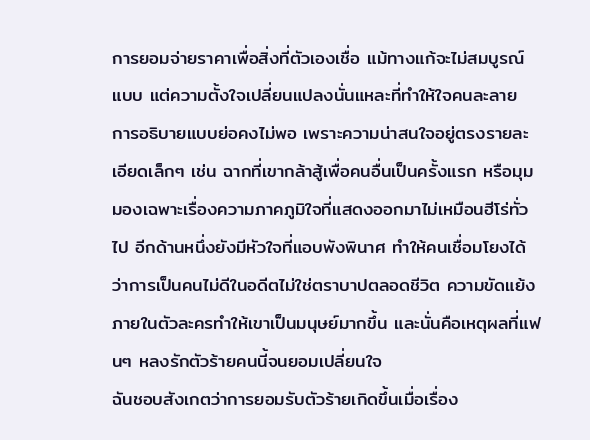การยอมจ่ายราคาเพื่อสิ่งที่ตัวเองเชื่อ แม้ทางแก้จะไม่สมบูรณ์แบบ แต่ความตั้งใจเปลี่ยนแปลงนั่นแหละที่ทำให้ใจคนละลาย
การอธิบายแบบย่อคงไม่พอ เพราะความน่าสนใจอยู่ตรงรายละเอียดเล็กๆ เช่น ฉากที่เขากล้าสู้เพื่อคนอื่นเป็นครั้งแรก หรือมุมมองเฉพาะเรื่องความภาคภูมิใจที่แสดงออกมาไม่เหมือนฮีโร่ทั่วไป อีกด้านหนึ่งยังมีหัวใจที่แอบพังพินาศ ทำให้คนเชื่อมโยงได้ว่าการเป็นคนไม่ดีในอดีตไม่ใช่ตราบาปตลอดชีวิต ความขัดแย้งภายในตัวละครทำให้เขาเป็นมนุษย์มากขึ้น และนั่นคือเหตุผลที่แฟนๆ หลงรักตัวร้ายคนนี้จนยอมเปลี่ยนใจ
ฉันชอบสังเกตว่าการยอมรับตัวร้ายเกิดขึ้นเมื่อเรื่อง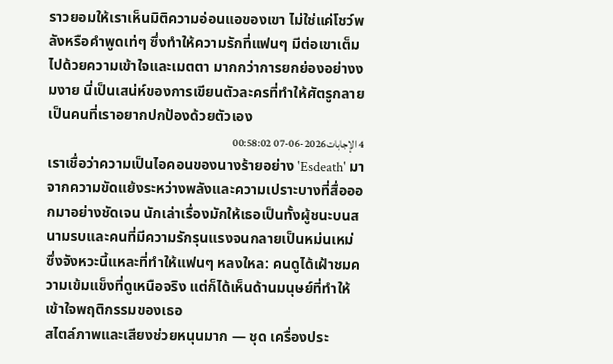ราวยอมให้เราเห็นมิติความอ่อนแอของเขา ไม่ใช่แค่โชว์พลังหรือคำพูดเท่ๆ ซึ่งทำให้ความรักที่แฟนๆ มีต่อเขาเต็มไปด้วยความเข้าใจและเมตตา มากกว่าการยกย่องอย่างงมงาย นี่เป็นเสน่ห์ของการเขียนตัวละครที่ทำให้ศัตรูกลายเป็นคนที่เราอยากปกป้องด้วยตัวเอง
4 الإجابات2026-06-07 00:58:02
เราเชื่อว่าความเป็นไอคอนของนางร้ายอย่าง 'Esdeath' มาจากความขัดแย้งระหว่างพลังและความเปราะบางที่สื่อออกมาอย่างชัดเจน นักเล่าเรื่องมักให้เธอเป็นทั้งผู้ชนะบนสนามรบและคนที่มีความรักรุนแรงจนกลายเป็นหม่นเหม่ ซึ่งจังหวะนี้แหละที่ทำให้แฟนๆ หลงใหล: คนดูได้เฝ้าชมความเข้มแข็งที่ดูเหนือจริง แต่ก็ได้เห็นด้านมนุษย์ที่ทำให้เข้าใจพฤติกรรมของเธอ
สไตล์ภาพและเสียงช่วยหนุนมาก — ชุด เครื่องประ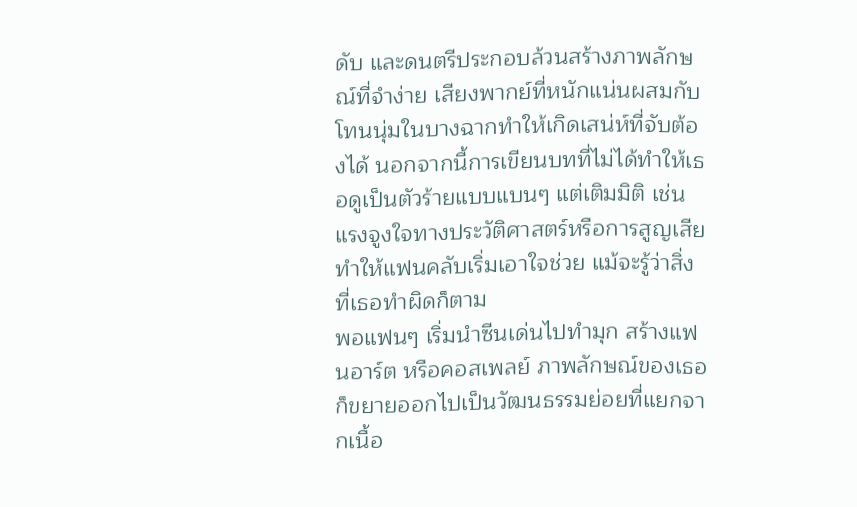ดับ และดนตรีประกอบล้วนสร้างภาพลักษณ์ที่จำง่าย เสียงพากย์ที่หนักแน่นผสมกับโทนนุ่มในบางฉากทำให้เกิดเสน่ห์ที่จับต้องได้ นอกจากนี้การเขียนบทที่ไม่ได้ทำให้เธอดูเป็นตัวร้ายแบบแบนๆ แต่เติมมิติ เช่น แรงจูงใจทางประวัติศาสตร์หรือการสูญเสีย ทำให้แฟนคลับเริ่มเอาใจช่วย แม้จะรู้ว่าสิ่งที่เธอทำผิดก็ตาม
พอแฟนๆ เริ่มนำซีนเด่นไปทำมุก สร้างแฟนอาร์ต หรือคอสเพลย์ ภาพลักษณ์ของเธอก็ขยายออกไปเป็นวัฒนธรรมย่อยที่แยกจากเนื้อ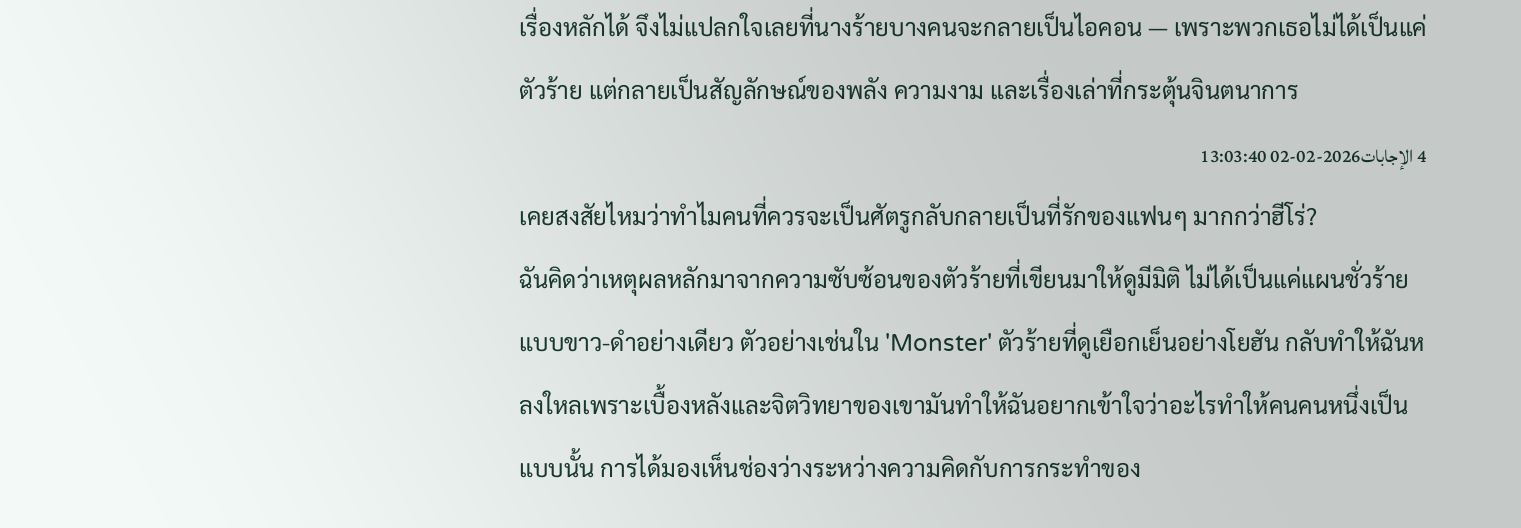เรื่องหลักได้ จึงไม่แปลกใจเลยที่นางร้ายบางคนจะกลายเป็นไอคอน — เพราะพวกเธอไม่ได้เป็นแค่ตัวร้าย แต่กลายเป็นสัญลักษณ์ของพลัง ความงาม และเรื่องเล่าที่กระตุ้นจินตนาการ
4 الإجابات2026-02-02 13:03:40
เคยสงสัยไหมว่าทำไมคนที่ควรจะเป็นศัตรูกลับกลายเป็นที่รักของแฟนๆ มากกว่าฮีโร่?
ฉันคิดว่าเหตุผลหลักมาจากความซับซ้อนของตัวร้ายที่เขียนมาให้ดูมีมิติ ไม่ได้เป็นแค่แผนชั่วร้ายแบบขาว-ดำอย่างเดียว ตัวอย่างเช่นใน 'Monster' ตัวร้ายที่ดูเยือกเย็นอย่างโยฮัน กลับทำให้ฉันหลงใหลเพราะเบื้องหลังและจิตวิทยาของเขามันทำให้ฉันอยากเข้าใจว่าอะไรทำให้คนคนหนึ่งเป็นแบบนั้น การได้มองเห็นช่องว่างระหว่างความคิดกับการกระทำของ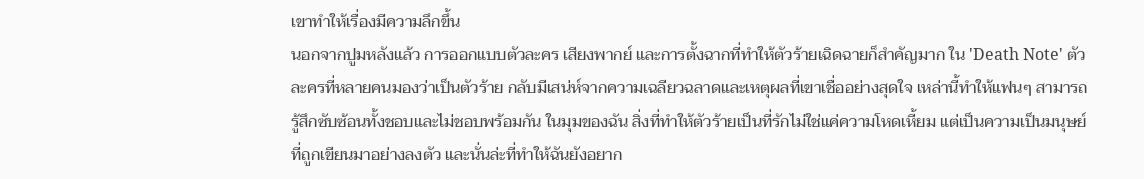เขาทำให้เรื่องมีความลึกขึ้น
นอกจากปูมหลังแล้ว การออกแบบตัวละคร เสียงพากย์ และการตั้งฉากที่ทำให้ตัวร้ายเฉิดฉายก็สำคัญมาก ใน 'Death Note' ตัวละครที่หลายคนมองว่าเป็นตัวร้าย กลับมีเสน่ห์จากความเฉลียวฉลาดและเหตุผลที่เขาเชื่ออย่างสุดใจ เหล่านี้ทำให้แฟนๆ สามารถรู้สึกซับซ้อนทั้งชอบและไม่ชอบพร้อมกัน ในมุมของฉัน สิ่งที่ทำให้ตัวร้ายเป็นที่รักไม่ใช่แค่ความโหดเหี้ยม แต่เป็นความเป็นมนุษย์ที่ถูกเขียนมาอย่างลงตัว และนั่นล่ะที่ทำให้ฉันยังอยาก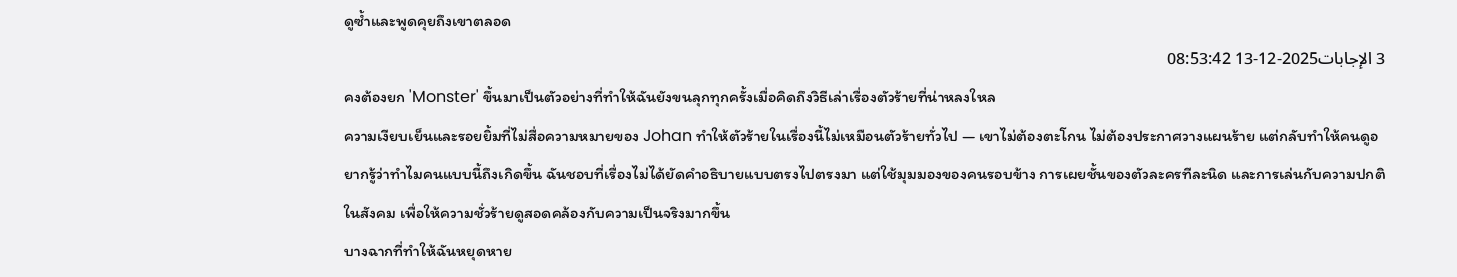ดูซ้ำและพูดคุยถึงเขาตลอด
3 الإجابات2025-12-13 08:53:42
คงต้องยก 'Monster' ขึ้นมาเป็นตัวอย่างที่ทำให้ฉันยังขนลุกทุกครั้งเมื่อคิดถึงวิธีเล่าเรื่องตัวร้ายที่น่าหลงใหล
ความเงียบเย็นและรอยยิ้มที่ไม่สื่อความหมายของ Johan ทำให้ตัวร้ายในเรื่องนี้ไม่เหมือนตัวร้ายทั่วไป — เขาไม่ต้องตะโกน ไม่ต้องประกาศวางแผนร้าย แต่กลับทำให้คนดูอยากรู้ว่าทำไมคนแบบนี้ถึงเกิดขึ้น ฉันชอบที่เรื่องไม่ได้ยัดคำอธิบายแบบตรงไปตรงมา แต่ใช้มุมมองของคนรอบข้าง การเผยชั้นของตัวละครทีละนิด และการเล่นกับความปกติในสังคม เพื่อให้ความชั่วร้ายดูสอดคล้องกับความเป็นจริงมากขึ้น
บางฉากที่ทำให้ฉันหยุดหาย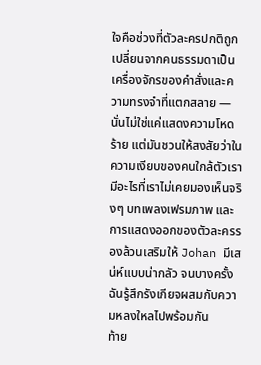ใจคือช่วงที่ตัวละครปกติถูกเปลี่ยนจากคนธรรมดาเป็นเครื่องจักรของคำสั่งและความทรงจำที่แตกสลาย — นั่นไม่ใช่แค่แสดงความโหดร้าย แต่มันชวนให้สงสัยว่าในความเงียบของคนใกล้ตัวเรา มีอะไรที่เราไม่เคยมองเห็นจริงๆ บทเพลงเฟรมภาพ และการแสดงออกของตัวละครรองล้วนเสริมให้ Johan มีเสน่ห์แบบน่ากลัว จนบางครั้งฉันรู้สึกรังเกียจผสมกับความหลงใหลไปพร้อมกัน
ท้าย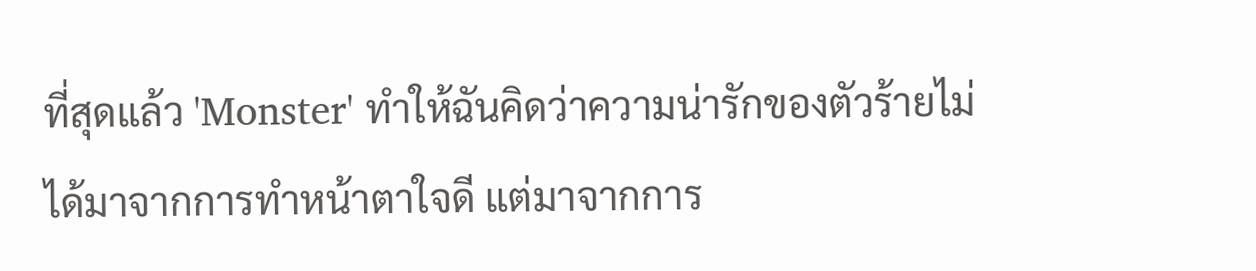ที่สุดแล้ว 'Monster' ทำให้ฉันคิดว่าความน่ารักของตัวร้ายไม่ได้มาจากการทำหน้าตาใจดี แต่มาจากการ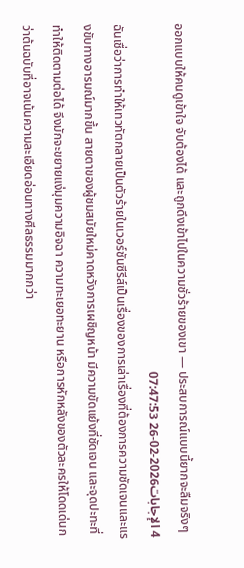ออกแบบให้คนดูเข้าใจ จับต้องได้ และถูกดึงเข้าไปในความชั่วร้ายของเขา — ประสบการณ์แบบนี้ยากจะลืมจริงๆ
4 الإجابات2026-02-26 07:47:53
ฉันเชื่อว่าการทำให้เทวทัตกลายเป็นตัวร้ายในเวอร์ชันซีรีส์เป็นเรื่องของการเล่าเรื่องที่ต้องการความชัดเจนและแรงขับทางอารมณ์มากขึ้น สายตาของผู้ชมสมัยใหม่คาดหวังการเผชิญหน้า มีความขัดแย้งที่ชัดเจน และจุดปะทะที่ทำให้ติดตามต่อได้ จึงมักจะขยายแง่มุมความอิจฉา ความทะเยอทะยาน หรือการหักหลังของตัวละครให้โดดเด่นกว่าต้นฉบับที่อาจเน้นความละเอียดอ่อนทางศีลธรรมมากกว่า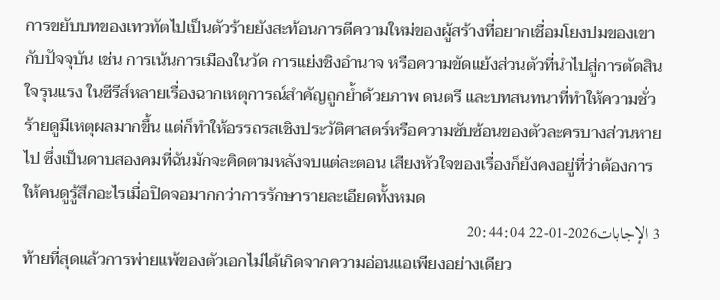การขยับบทของเทวทัตไปเป็นตัวร้ายยังสะท้อนการตีความใหม่ของผู้สร้างที่อยากเชื่อมโยงปมของเขากับปัจจุบัน เช่น การเน้นการเมืองในวัด การแย่งชิงอำนาจ หรือความขัดแย้งส่วนตัวที่นำไปสู่การตัดสินใจรุนแรง ในซีรีส์หลายเรื่องฉากเหตุการณ์สำคัญถูกย้ำด้วยภาพ ดนตรี และบทสนทนาที่ทำให้ความชั่วร้ายดูมีเหตุผลมากขึ้น แต่ก็ทำให้อรรถรสเชิงประวัติศาสตร์หรือความซับซ้อนของตัวละครบางส่วนหายไป ซึ่งเป็นดาบสองคมที่ฉันมักจะคิดตามหลังจบแต่ละตอน เสียงหัวใจของเรื่องก็ยังคงอยู่ที่ว่าต้องการให้คนดูรู้สึกอะไรเมื่อปิดจอมากกว่าการรักษารายละเอียดทั้งหมด
3 الإجابات2026-01-22 20:44:04
ท้ายที่สุดแล้วการพ่ายแพ้ของตัวเอกไม่ได้เกิดจากความอ่อนแอเพียงอย่างเดียว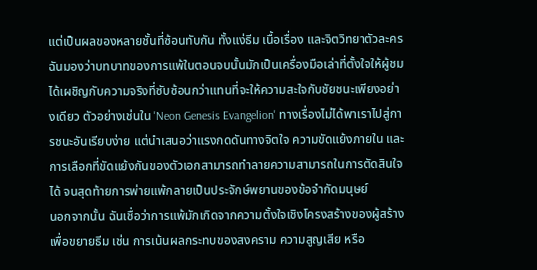แต่เป็นผลของหลายชั้นที่ซ้อนทับกัน ทั้งแง่ธีม เนื้อเรื่อง และจิตวิทยาตัวละคร
ฉันมองว่าบทบาทของการแพ้ในตอนจบนั้นมักเป็นเครื่องมือเล่าที่ตั้งใจให้ผู้ชมได้เผชิญกับความจริงที่ซับซ้อนกว่าแทนที่จะให้ความสะใจกับชัยชนะเพียงอย่างเดียว ตัวอย่างเช่นใน 'Neon Genesis Evangelion' ทางเรื่องไม่ได้พาเราไปสู่การชนะอันเรียบง่าย แต่นำเสนอว่าแรงกดดันทางจิตใจ ความขัดแย้งภายใน และการเลือกที่ขัดแย้งกันของตัวเอกสามารถทำลายความสามารถในการตัดสินใจได้ จนสุดท้ายการพ่ายแพ้กลายเป็นประจักษ์พยานของข้อจำกัดมนุษย์
นอกจากนั้น ฉันเชื่อว่าการแพ้มักเกิดจากความตั้งใจเชิงโครงสร้างของผู้สร้างเพื่อขยายธีม เช่น การเน้นผลกระทบของสงคราม ความสูญเสีย หรือ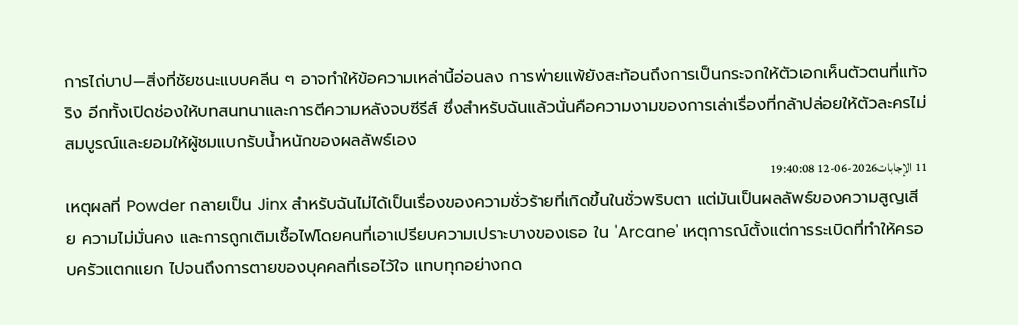การไถ่บาป—สิ่งที่ชัยชนะแบบคลีน ๆ อาจทำให้ข้อความเหล่านี้อ่อนลง การพ่ายแพ้ยังสะท้อนถึงการเป็นกระจกให้ตัวเอกเห็นตัวตนที่แท้จริง อีกทั้งเปิดช่องให้บทสนทนาและการตีความหลังจบซีรีส์ ซึ่งสำหรับฉันแล้วนั่นคือความงามของการเล่าเรื่องที่กล้าปล่อยให้ตัวละครไม่สมบูรณ์และยอมให้ผู้ชมแบกรับน้ำหนักของผลลัพธ์เอง
11 الإجابات2026-06-12 19:40:08
เหตุผลที่ Powder กลายเป็น Jinx สำหรับฉันไม่ได้เป็นเรื่องของความชั่วร้ายที่เกิดขึ้นในชั่วพริบตา แต่มันเป็นผลลัพธ์ของความสูญเสีย ความไม่มั่นคง และการถูกเติมเชื้อไฟโดยคนที่เอาเปรียบความเปราะบางของเธอ ใน 'Arcane' เหตุการณ์ตั้งแต่การระเบิดที่ทำให้ครอบครัวแตกแยก ไปจนถึงการตายของบุคคลที่เธอไว้ใจ แทบทุกอย่างกด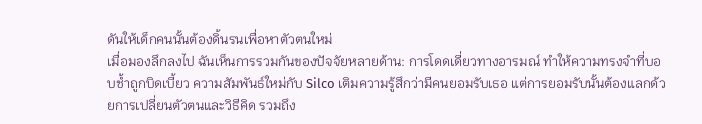ดันให้เด็กคนนั้นต้องดิ้นรนเพื่อหาตัวตนใหม่
เมื่อมองลึกลงไป ฉันเห็นการรวมกันของปัจจัยหลายด้าน: การโดดเดี่ยวทางอารมณ์ ทำให้ความทรงจำที่บอบช้ำถูกบิดเบี้ยว ความสัมพันธ์ใหม่กับ Silco เติมความรู้สึกว่ามีคนยอมรับเธอ แต่การยอมรับนั้นต้องแลกด้วยการเปลี่ยนตัวตนและวิธีคิด รวมถึง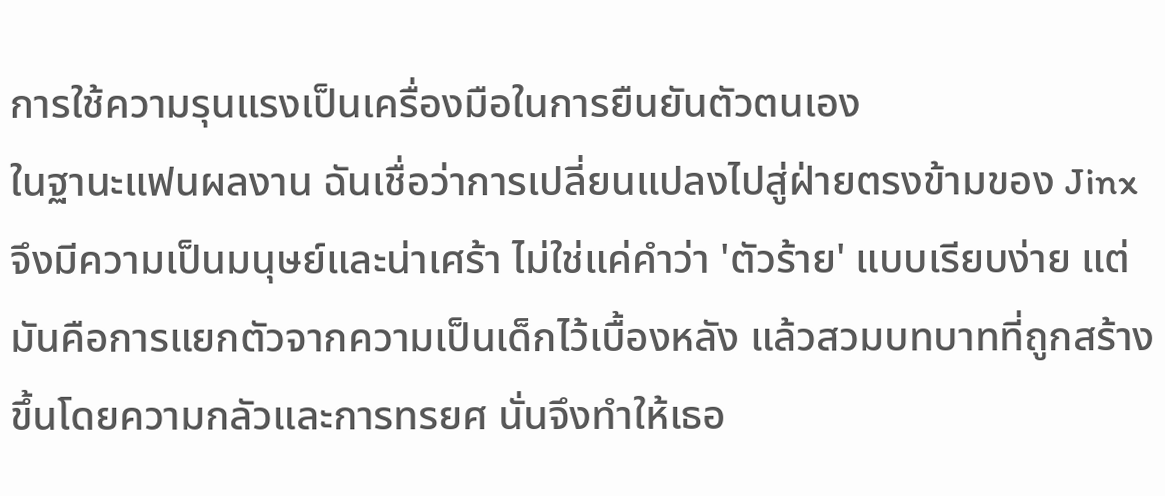การใช้ความรุนแรงเป็นเครื่องมือในการยืนยันตัวตนเอง
ในฐานะแฟนผลงาน ฉันเชื่อว่าการเปลี่ยนแปลงไปสู่ฝ่ายตรงข้ามของ Jinx จึงมีความเป็นมนุษย์และน่าเศร้า ไม่ใช่แค่คำว่า 'ตัวร้าย' แบบเรียบง่าย แต่มันคือการแยกตัวจากความเป็นเด็กไว้เบื้องหลัง แล้วสวมบทบาทที่ถูกสร้างขึ้นโดยความกลัวและการทรยศ นั่นจึงทำให้เธอ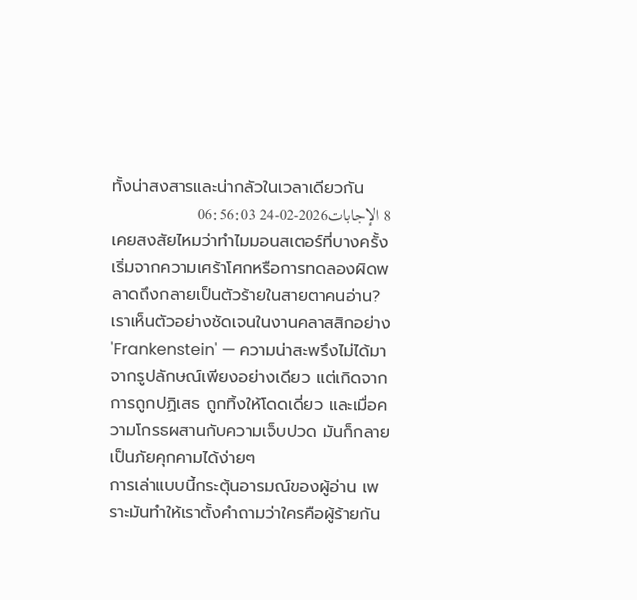ทั้งน่าสงสารและน่ากลัวในเวลาเดียวกัน
8 الإجابات2026-02-24 06:56:03
เคยสงสัยไหมว่าทำไมมอนสเตอร์ที่บางครั้งเริ่มจากความเศร้าโศกหรือการทดลองผิดพลาดถึงกลายเป็นตัวร้ายในสายตาคนอ่าน? เราเห็นตัวอย่างชัดเจนในงานคลาสสิกอย่าง 'Frankenstein' — ความน่าสะพรึงไม่ได้มาจากรูปลักษณ์เพียงอย่างเดียว แต่เกิดจากการถูกปฏิเสธ ถูกทิ้งให้โดดเดี่ยว และเมื่อความโกรธผสานกับความเจ็บปวด มันก็กลายเป็นภัยคุกคามได้ง่ายๆ
การเล่าแบบนี้กระตุ้นอารมณ์ของผู้อ่าน เพราะมันทำให้เราตั้งคำถามว่าใครคือผู้ร้ายกัน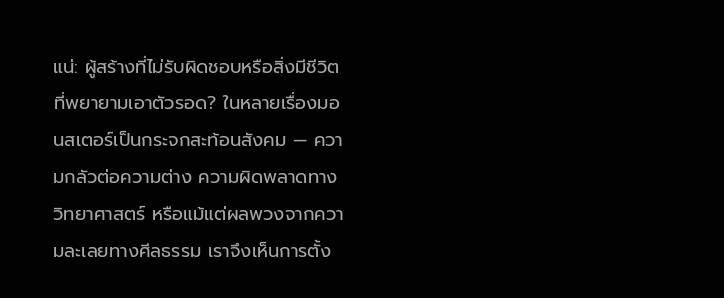แน่: ผู้สร้างที่ไม่รับผิดชอบหรือสิ่งมีชีวิตที่พยายามเอาตัวรอด? ในหลายเรื่องมอนสเตอร์เป็นกระจกสะท้อนสังคม — ความกลัวต่อความต่าง ความผิดพลาดทางวิทยาศาสตร์ หรือแม้แต่ผลพวงจากความละเลยทางศีลธรรม เราจึงเห็นการตั้ง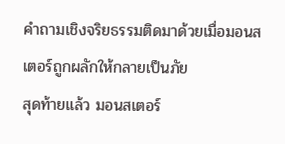คำถามเชิงจริยธรรมติดมาด้วยเมื่อมอนสเตอร์ถูกผลักให้กลายเป็นภัย
สุดท้ายแล้ว มอนสเตอร์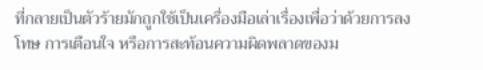ที่กลายเป็นตัวร้ายมักถูกใช้เป็นเครื่องมือเล่าเรื่องเพื่อว่าด้วยการลงโทษ การเตือนใจ หรือการสะท้อนความผิดพลาดของม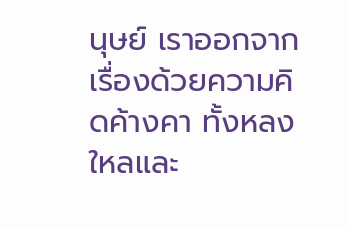นุษย์ เราออกจากเรื่องด้วยความคิดค้างคา ทั้งหลงใหลและ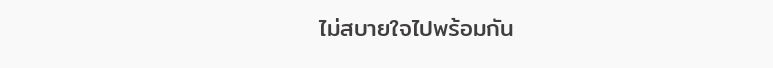ไม่สบายใจไปพร้อมกัน